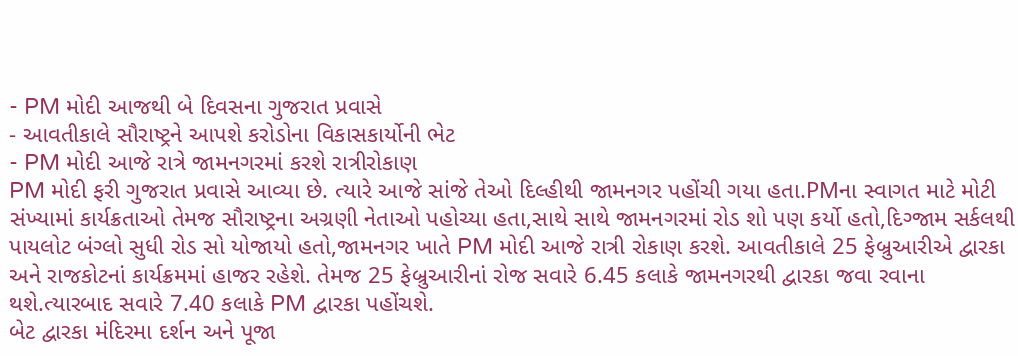- PM મોદી આજથી બે દિવસના ગુજરાત પ્રવાસે
- આવતીકાલે સૌરાષ્ટ્રને આપશે કરોડોના વિકાસકાર્યોની ભેટ
- PM મોદી આજે રાત્રે જામનગરમાં કરશે રાત્રીરોકાણ
PM મોદી ફરી ગુજરાત પ્રવાસે આવ્યા છે. ત્યારે આજે સાંજે તેઓ દિલ્હીથી જામનગર પહોંચી ગયા હતા.PMના સ્વાગત માટે મોટી સંખ્યામાં કાર્યક્રતાઓ તેમજ સૌરાષ્ટ્રના અગ્રણી નેતાઓ પહોચ્યા હતા,સાથે સાથે જામનગરમાં રોડ શો પણ કર્યો હતો,દિગ્જામ સર્કલથી પાયલોટ બંગ્લો સુધી રોડ સો યોજાયો હતો,જામનગર ખાતે PM મોદી આજે રાત્રી રોકાણ કરશે. આવતીકાલે 25 ફેબ્રુઆરીએ દ્વારકા અને રાજકોટનાં કાર્યક્રમમાં હાજર રહેશે. તેમજ 25 ફેબ્રુઆરીનાં રોજ સવારે 6.45 કલાકે જામનગરથી દ્વારકા જવા રવાના થશે.ત્યારબાદ સવારે 7.40 કલાકે PM દ્વારકા પહોંચશે.
બેટ દ્વારકા મંદિરમા દર્શન અને પૂજા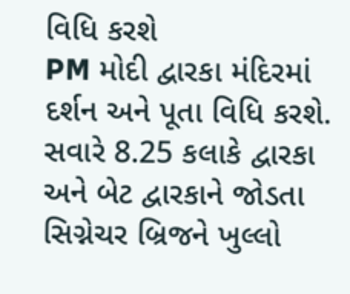વિધિ કરશે
PM મોદી દ્વારકા મંદિરમાં દર્શન અને પૂતા વિધિ કરશે. સવારે 8.25 કલાકે દ્વારકા અને બેટ દ્વારકાને જોડતા સિગ્નેચર બ્રિજને ખુલ્લો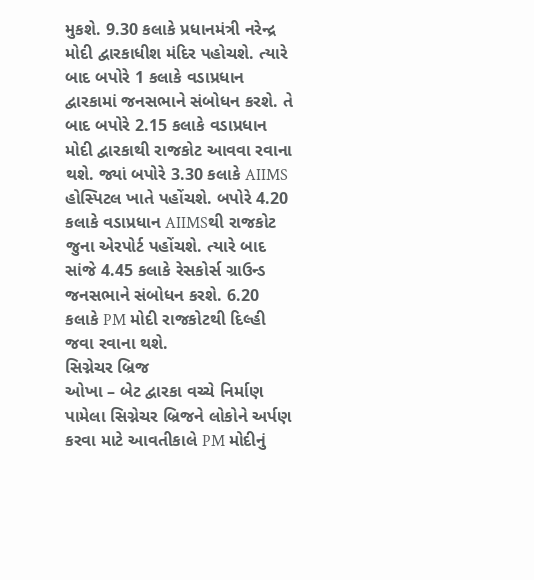મુકશે. 9.30 કલાકે પ્રધાનમંત્રી નરેન્દ્ર મોદી દ્વારકાધીશ મંદિર પહોચશે. ત્યારે બાદ બપોરે 1 કલાકે વડાપ્રધાન દ્વારકામાં જનસભાને સંબોધન કરશે. તે બાદ બપોરે 2.15 કલાકે વડાપ્રધાન મોદી દ્વારકાથી રાજકોટ આવવા રવાના થશે. જ્યાં બપોરે 3.30 કલાકે AIIMS હોસ્પિટલ ખાતે પહોંચશે. બપોરે 4.20 કલાકે વડાપ્રધાન AIIMSથી રાજકોટ જુના એરપોર્ટ પહોંચશે. ત્યારે બાદ સાંજે 4.45 કલાકે રેસકોર્સ ગ્રાઉન્ડ જનસભાને સંબોધન કરશે. 6.20 કલાકે PM મોદી રાજકોટથી દિલ્હી જવા રવાના થશે.
સિગ્નેચર બ્રિજ
ઓખા – બેટ દ્વારકા વચ્ચે નિર્માણ પામેલા સિગ્નેચર બ્રિજને લોકોને અર્પણ કરવા માટે આવતીકાલે PM મોદીનું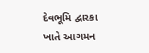દેવભૂમિ દ્વારકા ખાતે આગમન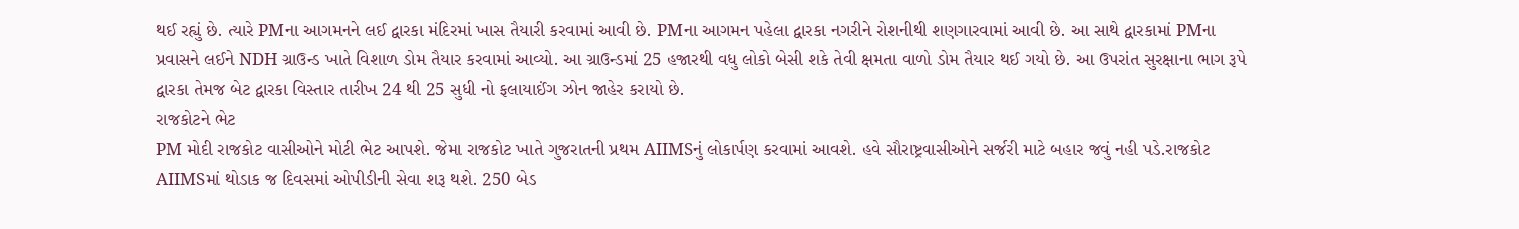થઈ રહ્યું છે. ત્યારે PMના આગમનને લઈ દ્વારકા મંદિરમાં ખાસ તૈયારી કરવામાં આવી છે. PMના આગમન પહેલા દ્વારકા નગરીને રોશનીથી શણગારવામાં આવી છે. આ સાથે દ્વારકામાં PMના પ્રવાસને લઈને NDH ગ્રાઉન્ડ ખાતે વિશાળ ડોમ તૈયાર કરવામાં આવ્યો. આ ગ્રાઉન્ડમાં 25 હજારથી વધુ લોકો બેસી શકે તેવી ક્ષમતા વાળો ડોમ તૈયાર થઈ ગયો છે. આ ઉપરાંત સુરક્ષાના ભાગ રૂપે દ્વારકા તેમજ બેટ દ્વારકા વિસ્તાર તારીખ 24 થી 25 સુધી નો ફલાયાઈંગ ઝોન જાહેર કરાયો છે.
રાજકોટને ભેટ
PM મોદી રાજકોટ વાસીઓને મોટી ભેટ આપશે. જેમા રાજકોટ ખાતે ગુજરાતની પ્રથમ AIIMSનું લોકાર્પણ કરવામાં આવશે. હવે સૌરાષ્ટ્રવાસીઓને સર્જરી માટે બહાર જવું નહી પડે.રાજકોટ AIIMSમાં થોડાક જ દિવસમાં ઓપીડીની સેવા શરૂ થશે. 250 બેડ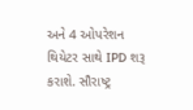અને 4 ઓપરેશન થિયેટર સાથે IPD શરૂ કરાશે. સૌરાષ્ટ્ર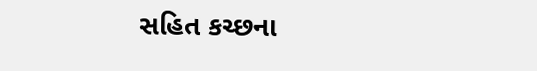સહિત કચ્છના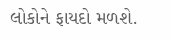લોકોને ફાયદો મળશે.